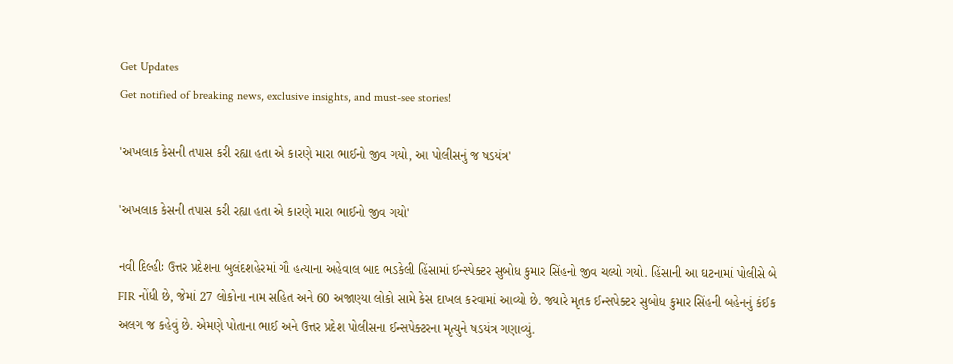Get Updates
Get notified of breaking news, exclusive insights, and must-see stories!

'અખલાક કેસની તપાસ કરી રહ્યા હતા એ કારણે મારા ભાઈનો જીવ ગયો, આ પોલીસનું જ ષડયંત્ર'

'અખલાક કેસની તપાસ કરી રહ્યા હતા એ કારણે મારા ભાઈનો જીવ ગયો'

નવી દિલ્હીઃ ઉત્તર પ્રદેશના બુલંદશહેરમાં ગૌ હત્યાના અહેવાલ બાદ ભડકેલી હિંસામાં ઈન્સ્પેક્ટર સુબોધ કુમાર સિંહનો જીવ ચલ્યો ગયો. હિંસાની આ ઘટનામાં પોલીસે બે FIR નોંધી છે, જેમાં 27 લોકોના નામ સહિત અને 60 અજાણ્યા લોકો સામે કેસ દાખલ કરવામાં આવ્યો છે. જ્યારે મૃતક ઈન્સપેક્ટર સુબોધ કુમાર સિંહની બહેનનું કંઈક અલગ જ કહેવું છે. એમણે પોતાના ભાઈ અને ઉત્તર પ્રદેશ પોલીસના ઈન્સપેક્ટરના મૃત્યુને ષડયંત્ર ગણાવ્યું.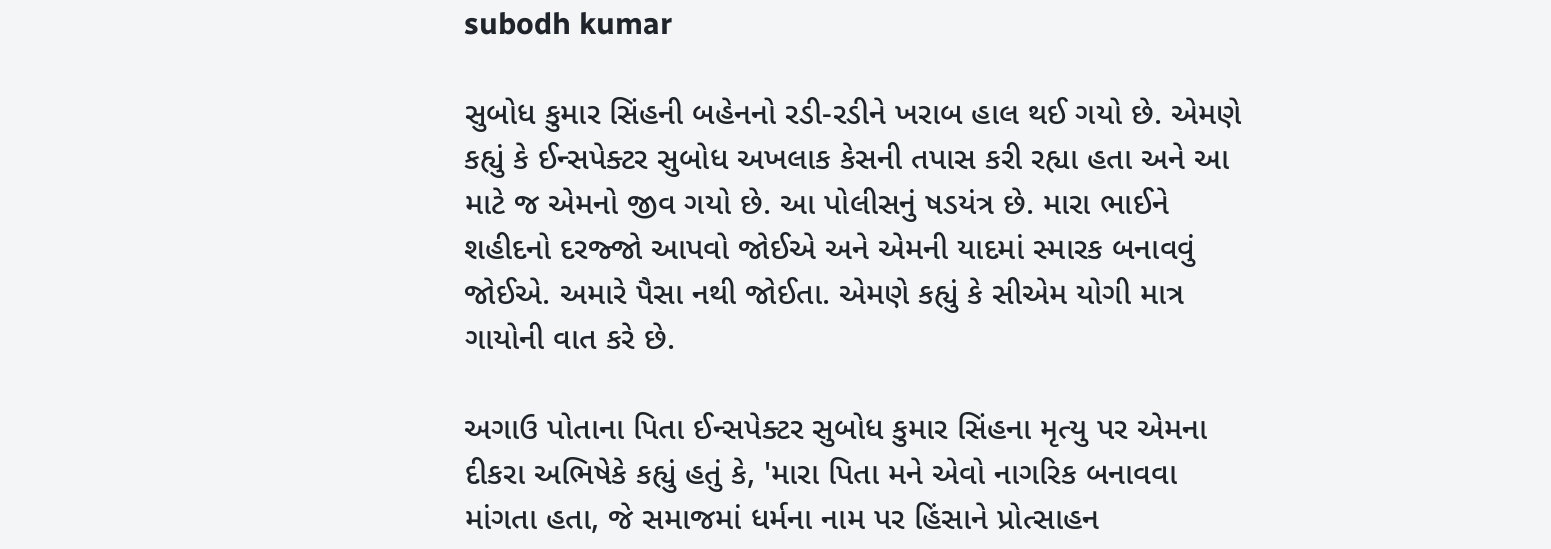subodh kumar

સુબોધ કુમાર સિંહની બહેનનો રડી-રડીને ખરાબ હાલ થઈ ગયો છે. એમણે કહ્યું કે ઈન્સપેક્ટર સુબોધ અખલાક કેસની તપાસ કરી રહ્યા હતા અને આ માટે જ એમનો જીવ ગયો છે. આ પોલીસનું ષડયંત્ર છે. મારા ભાઈને શહીદનો દરજ્જો આપવો જોઈએ અને એમની યાદમાં સ્મારક બનાવવું જોઈએ. અમારે પૈસા નથી જોઈતા. એમણે કહ્યું કે સીએમ યોગી માત્ર ગાયોની વાત કરે છે.

અગાઉ પોતાના પિતા ઈન્સપેક્ટર સુબોધ કુમાર સિંહના મૃત્યુ પર એમના દીકરા અભિષેકે કહ્યું હતું કે, 'મારા પિતા મને એવો નાગરિક બનાવવા માંગતા હતા, જે સમાજમાં ધર્મના નામ પર હિંસાને પ્રોત્સાહન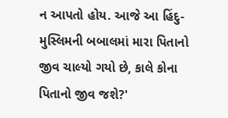ન આપતો હોય. આજે આ હિંદુ-મુસ્લિમની બબાલમાં મારા પિતાનો જીવ ચાલ્યો ગયો છે, કાલે કોના પિતાનો જીવ જશે?'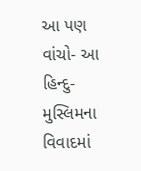આ પણ વાંચો- આ હિન્દુ-મુસ્લિમના વિવાદમાં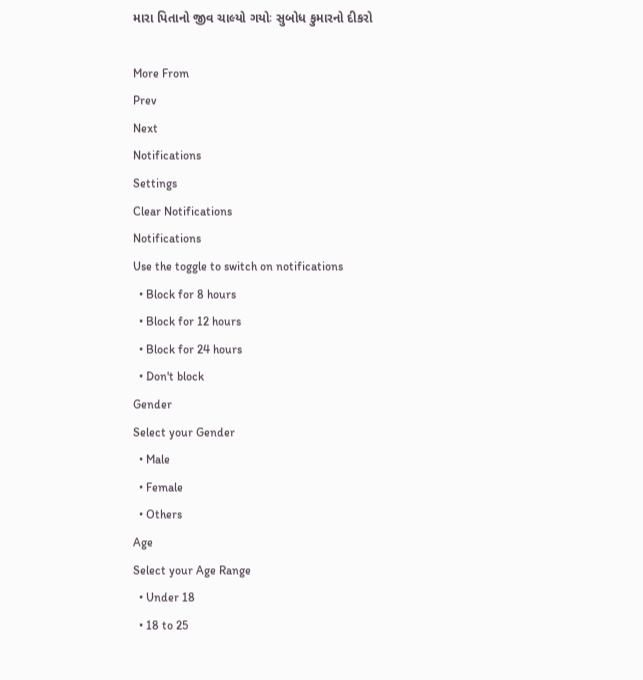મારા પિતાનો જીવ ચાલ્યો ગયોઃ સુબોધ કુમારનો દીકરો

More From
Prev
Next
Notifications
Settings
Clear Notifications
Notifications
Use the toggle to switch on notifications
  • Block for 8 hours
  • Block for 12 hours
  • Block for 24 hours
  • Don't block
Gender
Select your Gender
  • Male
  • Female
  • Others
Age
Select your Age Range
  • Under 18
  • 18 to 25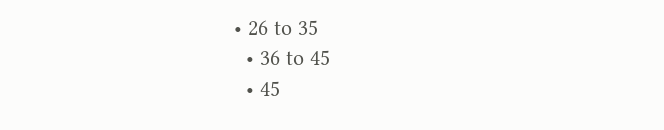• 26 to 35
  • 36 to 45
  • 45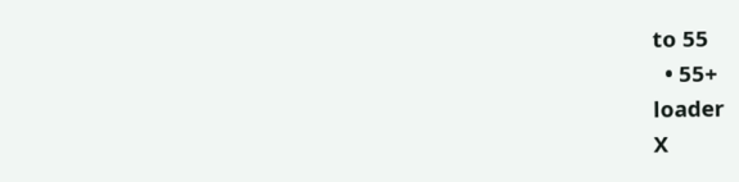to 55
  • 55+
loader
X